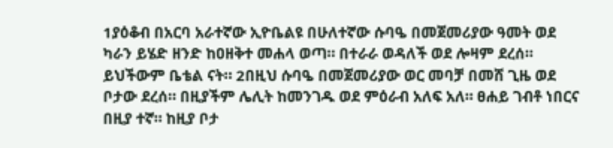1ያዕቆብ በአርባ አራተኛው ኢዮቤልዩ በሁለተኛው ሱባዔ በመጀመሪያው ዓመት ወደ ካራን ይሄድ ዘንድ ከዐዘቅተ መሐላ ወጣ። በተራራ ወዳለች ወደ ሎዛም ደረሰ። ይህችውም ቤቴል ናት። 2በዚህ ሱባዔ በመጀመሪያው ወር መባቻ በመሸ ጊዜ ወደ ቦታው ደረሰ። በዚያችም ሌሊት ከመንገዱ ወደ ምዕራብ አለፍ አለ። ፀሐይ ገብቶ ነበርና በዚያ ተኛ። ከዚያ ቦታ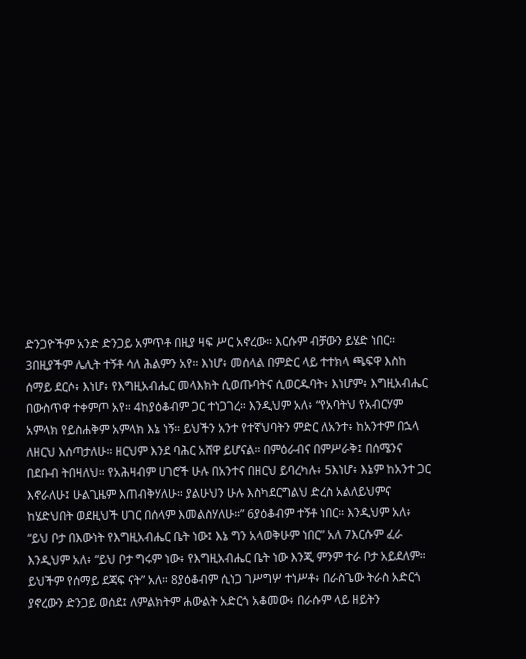ድንጋዮችም አንድ ድንጋይ አምጥቶ በዚያ ዛፍ ሥር አኖረው። እርሱም ብቻውን ይሄድ ነበር። 3በዚያችም ሌሊት ተኝቶ ሳለ ሕልምን አየ። እነሆ፥ መሰላል በምድር ላይ ተተክላ ጫፍዋ እስከ ሰማይ ደርሶ፥ እነሆ፥ የእግዚአብሔር መላእክት ሲወጡባትና ሲወርዱባት፥ እነሆም፥ እግዚአብሔር በውስጥዋ ተቀምጦ አየ። 4ከያዕቆብም ጋር ተነጋገረ። እንዲህም አለ፥ “የአባትህ የአብርሃም አምላክ የይስሐቅም አምላክ እኔ ነኝ። ይህችን አንተ የተኛህባትን ምድር ለአንተ፥ ከአንተም በኋላ ለዘርህ እሰጣታለሁ። ዘርህም እንደ ባሕር አሸዋ ይሆናል። በምዕራብና በምሥራቅ፤ በሰሜንና በደቡብ ትበዛለህ። የአሕዛብም ሀገሮች ሁሉ በአንተና በዘርህ ይባረካሉ፥ 5እነሆ፥ እኔም ከአንተ ጋር እኖራለሁ፤ ሁልጊዜም እጠብቅሃለሁ። ያልሁህን ሁሉ እስካደርግልህ ድረስ አልለይህምና ከሄድህበት ወደዚህች ሀገር በሰላም እመልስሃለሁ።” 6ያዕቆብም ተኝቶ ነበር። እንዲህም አለ፥ “ይህ ቦታ በእውነት የእግዚአብሔር ቤት ነው፤ እኔ ግን አላወቅሁም ነበር” አለ 7እርሱም ፈራ እንዲህም አለ፥ “ይህ ቦታ ግሩም ነው፥ የእግዚአብሔር ቤት ነው እንጂ ምንም ተራ ቦታ አይደለም። ይህችም የሰማይ ደጃፍ ናት” አለ። 8ያዕቆብም ሲነጋ ገሥግሦ ተነሥቶ፥ በራስጌው ትራስ አድርጎ ያኖረውን ድንጋይ ወሰደ፤ ለምልክትም ሐውልት አድርጎ አቆመው፥ በራሱም ላይ ዘይትን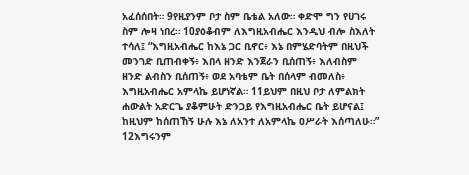አፈሰሰበት። 9የዚያንም ቦታ ስም ቤቴል አለው። ቀድሞ ግን የሀገሩ ስም ሎዛ ነበረ። 10ያዕቆብም ለእግዚአብሔር እንዲህ ብሎ ስእለት ተሳለ፤ “እግዚአብሔር ከእኔ ጋር ቢኖር፥ እኔ በምሄድባትም በዚህች መንገድ ቢጠብቀኝ፥ እበላ ዘንድ እንጀራን ቢሰጠኝ፥ እለብስም ዘንድ ልብስን ቢሰጠኝ፥ ወደ አባቴም ቤት በሰላም ብመለስ፥ እግዚአብሔር አምላኬ ይሆነኛል። 11ይህም በዚህ ቦታ ለምልክት ሐውልት አድርጌ ያቆምሁት ድንጋይ የእግዚአብሔር ቤት ይሆናል፤ ከዚህም ከሰጠኸኝ ሁሉ እኔ ለአንተ ለአምላኬ ዐሥራት እሰጣለሁ።” 12እግሩንም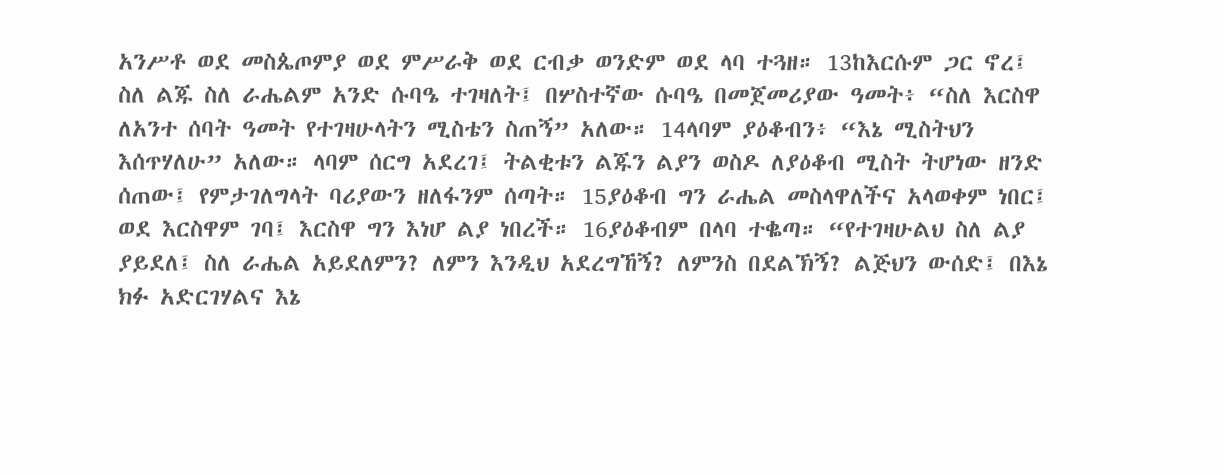አንሥቶ ወደ መስጴጦምያ ወደ ምሥራቅ ወደ ርብቃ ወንድም ወደ ላባ ተጓዘ። 13ከእርሱም ጋር ኖረ፤ ስለ ልጁ ስለ ራሔልም አንድ ሱባዔ ተገዛለት፤ በሦስተኛው ሱባዔ በመጀመሪያው ዓመት፥ “ስለ እርስዋ ለአንተ ሰባት ዓመት የተገዛሁላትን ሚስቴን ስጠኝ” አለው። 14ላባም ያዕቆብን፥ “እኔ ሚስትህን እሰጥሃለሁ” አለው። ላባም ሰርግ አደረገ፤ ትልቂቱን ልጁን ልያን ወስዶ ለያዕቆብ ሚስት ትሆነው ዘንድ ሰጠው፤ የምታገለግላት ባሪያውን ዘለፋንም ሰጣት። 15ያዕቆብ ግን ራሔል መስላዋለችና አላወቀም ነበር፤ ወደ እርስዋም ገባ፤ እርስዋ ግን እነሆ ልያ ነበረች። 16ያዕቆብም በላባ ተቈጣ። “የተገዛሁልህ ስለ ልያ ያይደለ፤ ስለ ራሔል አይደለምን? ለምን እንዲህ አደረግኸኝ? ለምንስ በደልኽኝ? ልጅህን ውሰድ፤ በእኔ ክፉ አድርገሃልና እኔ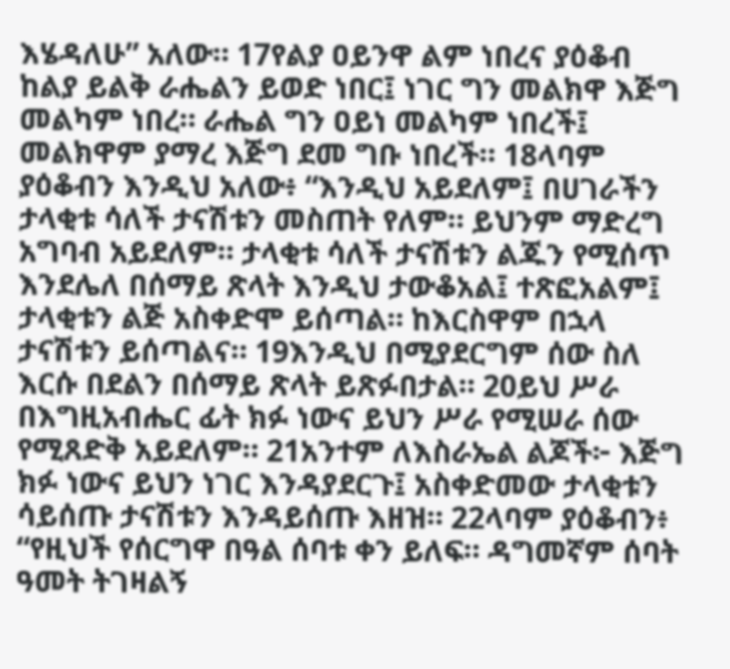እሄዳለሁ” አለው። 17የልያ ዐይንዋ ልም ነበረና ያዕቆብ ከልያ ይልቅ ራሔልን ይወድ ነበር፤ ነገር ግን መልክዋ እጅግ መልካም ነበረ። ራሔል ግን ዐይነ መልካም ነበረች፤ መልክዋም ያማረ እጅግ ደመ ግቡ ነበረች። 18ላባም ያዕቆብን እንዲህ አለው፥ “እንዲህ አይደለም፤ በሀገራችን ታላቂቱ ሳለች ታናሽቱን መስጠት የለም። ይህንም ማድረግ አግባብ አይደለም። ታላቂቱ ሳለች ታናሽቱን ልጁን የሚሰጥ እንደሌለ በሰማይ ጽላት እንዲህ ታውቆአል፤ ተጽፎአልም፤ ታላቂቱን ልጅ አስቀድሞ ይሰጣል። ከእርስዋም በኋላ ታናሽቱን ይሰጣልና። 19እንዲህ በሚያደርግም ሰው ስለ እርሱ በደልን በሰማይ ጽላት ይጽፉበታል። 20ይህ ሥራ በእግዚአብሔር ፊት ክፉ ነውና ይህን ሥራ የሚሠራ ሰው የሚጸድቅ አይደለም። 21አንተም ለእስራኤል ልጆች፦ እጅግ ክፉ ነውና ይህን ነገር እንዳያደርጉ፤ አስቀድመው ታላቂቱን ሳይሰጡ ታናሽቱን እንዳይሰጡ እዘዝ። 22ላባም ያዕቆብን፥ “የዚህች የሰርግዋ በዓል ሰባቱ ቀን ይለፍ። ዳግመኛም ሰባት ዓመት ትገዛልኝ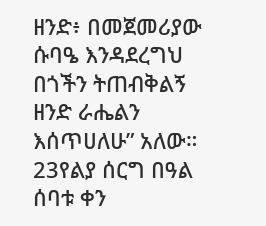ዘንድ፥ በመጀመሪያው ሱባዔ እንዳደረግህ በጎችን ትጠብቅልኝ ዘንድ ራሔልን እሰጥሀለሁ” አለው። 23የልያ ሰርግ በዓል ሰባቱ ቀን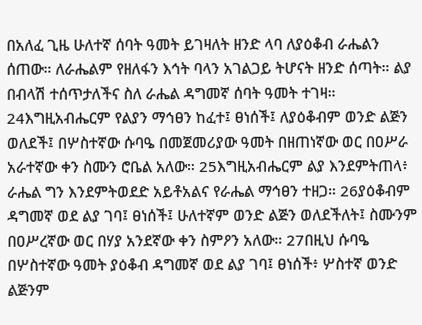በአለፈ ጊዜ ሁለተኛ ሰባት ዓመት ይገዛለት ዘንድ ላባ ለያዕቆብ ራሔልን ሰጠው። ለራሔልም የዘለፋን እኅት ባላን አገልጋይ ትሆናት ዘንድ ሰጣት። ልያ በብላሽ ተሰጥታለችና ስለ ራሔል ዳግመኛ ሰባት ዓመት ተገዛ። 24እግዚአብሔርም የልያን ማኅፀን ከፈተ፤ ፀነሰች፤ ለያዕቆብም ወንድ ልጅን ወለደች፤ በሦስተኛው ሱባዔ በመጀመሪያው ዓመት በዘጠነኛው ወር በዐሥራ አራተኛው ቀን ስሙን ሮቤል አለው። 25እግዚአብሔርም ልያ እንደምትጠላ፥ ራሔል ግን እንደምትወደድ አይቶአልና የራሔል ማኅፀን ተዘጋ። 26ያዕቆብም ዳግመኛ ወደ ልያ ገባ፤ ፀነሰች፤ ሁለተኛም ወንድ ልጅን ወለደችለት፤ ስሙንም በዐሥረኛው ወር በሃያ አንደኛው ቀን ስምዖን አለው። 27በዚህ ሱባዔ በሦስተኛው ዓመት ያዕቆብ ዳግመኛ ወደ ልያ ገባ፤ ፀነሰች፥ ሦስተኛ ወንድ ልጅንም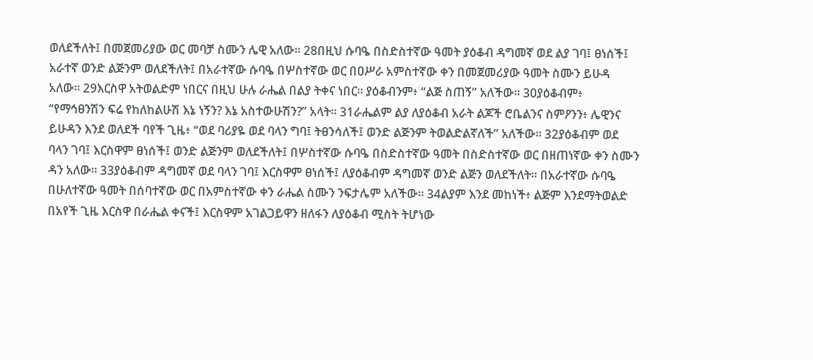ወለደችለት፤ በመጀመሪያው ወር መባቻ ስሙን ሌዊ አለው። 28በዚህ ሱባዔ በስድስተኛው ዓመት ያዕቆብ ዳግመኛ ወደ ልያ ገባ፤ ፀነሰች፤ አራተኛ ወንድ ልጅንም ወለደችለት፤ በአራተኛው ሱባዔ በሦስተኛው ወር በዐሥራ አምስተኛው ቀን በመጀመሪያው ዓመት ስሙን ይሁዳ አለው። 29እርስዋ አትወልድም ነበርና በዚህ ሁሉ ራሔል በልያ ትቀና ነበር። ያዕቆብንም፥ “ልጅ ስጠኝ” አለችው። 30ያዕቆብም፥ “የማኅፀንሽን ፍሬ የከለከልሁሽ እኔ ነኝን? እኔ አስተውሁሽን?” አላት። 31ራሔልም ልያ ለያዕቆብ አራት ልጆች ሮቤልንና ስምዖንን፥ ሌዊንና ይሁዳን እንደ ወለደች ባየች ጊዜ፥ “ወደ ባሪያዬ ወደ ባላን ግባ፤ ትፀንሳለች፤ ወንድ ልጅንም ትወልድልኛለች” አለችው። 32ያዕቆብም ወደ ባላን ገባ፤ እርስዋም ፀነሰች፤ ወንድ ልጅንም ወለደችለት፤ በሦስተኛው ሱባዔ በስድስተኛው ዓመት በስድስተኛው ወር በዘጠነኛው ቀን ስሙን ዳን አለው። 33ያዕቆብም ዳግመኛ ወደ ባላን ገባ፤ እርስዋም ፀነሰች፤ ለያዕቆብም ዳግመኛ ወንድ ልጅን ወለደችለት። በአራተኛው ሱባዔ በሁለተኛው ዓመት በሰባተኛው ወር በአምስተኛው ቀን ራሔል ስሙን ንፍታሌም አለችው። 34ልያም እንደ መከነች፥ ልጅም እንደማትወልድ በአየች ጊዜ እርስዋ በራሔል ቀናች፤ እርስዋም አገልጋይዋን ዘለፋን ለያዕቆብ ሚስት ትሆነው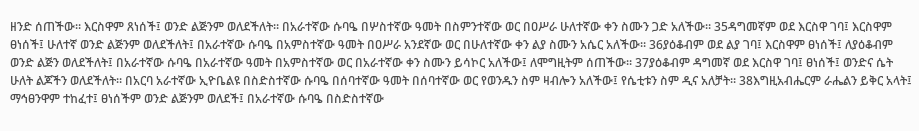ዘንድ ሰጠችው። እርስዋም ጸነሰች፤ ወንድ ልጅንም ወለደችለት። በአራተኛው ሱባዔ በሦስተኛው ዓመት በስምንተኛው ወር በዐሥራ ሁለተኛው ቀን ስሙን ጋድ አለችው። 35ዳግመኛም ወደ እርስዋ ገባ፤ እርስዋም ፀነሰች፤ ሁለተኛ ወንድ ልጅንም ወለደችለት፤ በአራተኛው ሱባዔ በአምስተኛው ዓመት በዐሥራ አንደኛው ወር በሁለተኛው ቀን ልያ ስሙን አሴር አለችው። 36ያዕቆብም ወደ ልያ ገባ፤ እርስዋም ፀነሰች፤ ለያዕቆብም ወንድ ልጅን ወለደችለት፤ በአራተኛው ሱባዔ በአራተኛው ዓመት በአምስተኛው ወር በአራተኛው ቀን ስሙን ይሳኮር አለችው፤ ለሞግዚትም ሰጠችው። 37ያዕቆብም ዳግመኛ ወደ እርስዋ ገባ፤ ፀነሰች፤ ወንድና ሴት ሁለት ልጆችን ወለደችለት። በአርባ አራተኛው ኢዮቤልዩ በስድስተኛው ሱባዔ በሰባተኛው ዓመት በሰባተኛው ወር የወንዱን ስም ዛብሎን አለችው፤ የሴቲቱን ስም ዲና አለቻት። 38እግዚአብሔርም ራሔልን ይቅር አላት፤ ማኅፀንዋም ተከፈተ፤ ፀነሰችም ወንድ ልጅንም ወለደች፤ በአራተኛው ሱባዔ በስድስተኛው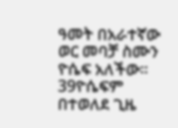ዓመት በአራተኛው ወር መባቻ ስሙን ዮሴፍ አለችው። 39ዮሴፍም በተወለደ ጊዜ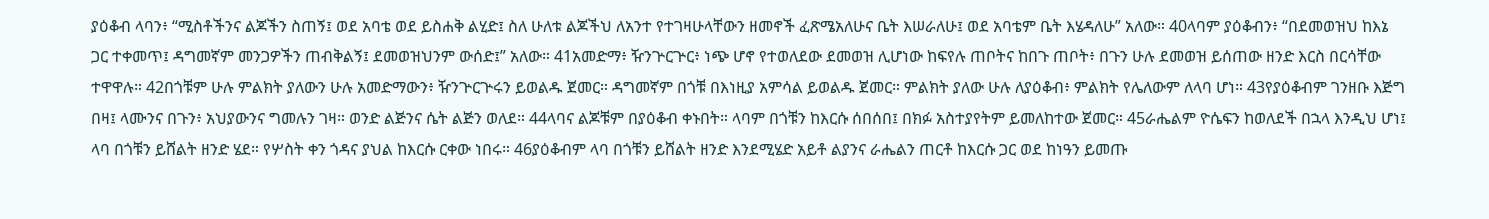ያዕቆብ ላባን፥ “ሚስቶችንና ልጆችን ስጠኝ፤ ወደ አባቴ ወደ ይስሐቅ ልሂድ፤ ስለ ሁለቱ ልጆችህ ለአንተ የተገዛሁላቸውን ዘመኖች ፈጽሜአለሁና ቤት እሠራለሁ፤ ወደ አባቴም ቤት እሄዳለሁ” አለው። 40ላባም ያዕቆብን፥ “በደመወዝህ ከእኔ ጋር ተቀመጥ፤ ዳግመኛም መንጋዎችን ጠብቅልኝ፤ ደመወዝህንም ውሰድ፤” አለው። 41አመድማ፥ ዥንጕርጕር፥ ነጭ ሆኖ የተወለደው ደመወዝ ሊሆነው ከፍየሉ ጠቦትና ከበጉ ጠቦት፥ በጉን ሁሉ ደመወዝ ይሰጠው ዘንድ እርስ በርሳቸው ተዋዋሉ። 42በጎቹም ሁሉ ምልክት ያለውን ሁሉ አመድማውን፥ ዥንጕርጕሩን ይወልዱ ጀመር። ዳግመኛም በጎቹ በእነዚያ አምሳል ይወልዱ ጀመር። ምልክት ያለው ሁሉ ለያዕቆብ፥ ምልክት የሌለውም ለላባ ሆነ። 43የያዕቆብም ገንዘቡ እጅግ በዛ፤ ላሙንና በጉን፥ አህያውንና ግመሉን ገዛ። ወንድ ልጅንና ሴት ልጅን ወለደ። 44ላባና ልጆቹም በያዕቆብ ቀኑበት። ላባም በጎቹን ከእርሱ ሰበሰበ፤ በክፉ አስተያየትም ይመለከተው ጀመር። 45ራሔልም ዮሴፍን ከወለደች በኋላ እንዲህ ሆነ፤ ላባ በጎቹን ይሸልት ዘንድ ሄደ። የሦስት ቀን ጎዳና ያህል ከእርሱ ርቀው ነበሩ። 46ያዕቆብም ላባ በጎቹን ይሸልት ዘንድ እንደሚሄድ አይቶ ልያንና ራሔልን ጠርቶ ከእርሱ ጋር ወደ ከነዓን ይመጡ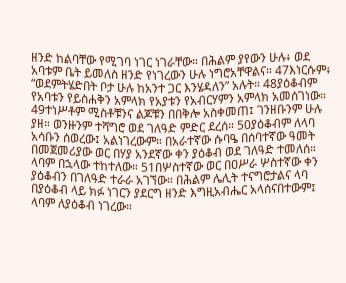ዘንድ ከልባቸው የሚገባ ነገር ነገራቸው። በሕልም ያየውን ሁሉ፥ ወደ አባቱም ቤት ይመለስ ዘንድ የነገረውን ሁሉ ነግሮአቸዋልና። 47እነርሱም፥ “ወደምትሄድበት ቦታ ሁሉ ከአንተ ጋር እንሄዳለን” አሉት። 48ያዕቆብም የአባቱን የይስሐቅን አምላክ የአያቱን የአብርሃምን አምላክ አመሰገነው። 49ተነሥቶም ሚስቶቹንና ልጆቹን በበቅሎ አስቀመጠ፤ ገንዘቡንም ሁሉ ያዘ። ወንዙንም ተሻግሮ ወደ ገለዓድ ምድር ደረሰ። 50ያዕቆብም ለላባ አሳቡን ሰወረው፤ አልነገረውም። በአራተኛው ሱባዔ በሰባተኛው ዓመት በመጀመሪያው ወር በሃያ አንደኛው ቀን ያዕቆብ ወደ ገለዓድ ተመለሰ። ላባም በኋላው ተከተለው። 51በሦስተኛው ወር በዐሥራ ሦስተኛው ቀን ያዕቆብን በገለዓድ ተራራ አገኘው። በሕልም ሌሊት ተናግሮታልና ላባ በያዕቆብ ላይ ክፉ ነገርን ያደርግ ዘንድ እግዚአብሔር አላሰናበተውም፤ ላባም ለያዕቆብ ነገረው።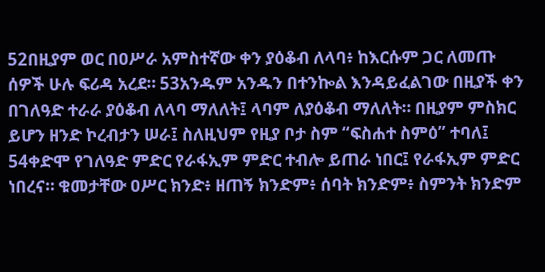52በዚያም ወር በዐሥራ አምስተኛው ቀን ያዕቆብ ለላባ፥ ከእርሱም ጋር ለመጡ ሰዎች ሁሉ ፍሪዳ አረደ። 53አንዱም አንዱን በተንኰል እንዳይፈልገው በዚያች ቀን በገለዓድ ተራራ ያዕቆብ ለላባ ማለለት፤ ላባም ለያዕቆብ ማለለት። በዚያም ምስክር ይሆን ዘንድ ኮረብታን ሠራ፤ ስለዚህም የዚያ ቦታ ስም “ፍስሐተ ስምዕ” ተባለ፤ 54ቀድሞ የገለዓድ ምድር የራፋኢም ምድር ተብሎ ይጠራ ነበር፤ የራፋኢም ምድር ነበረና። ቁመታቸው ዐሥር ክንድ፥ ዘጠኝ ክንድም፥ ሰባት ክንድም፥ ስምንት ክንድም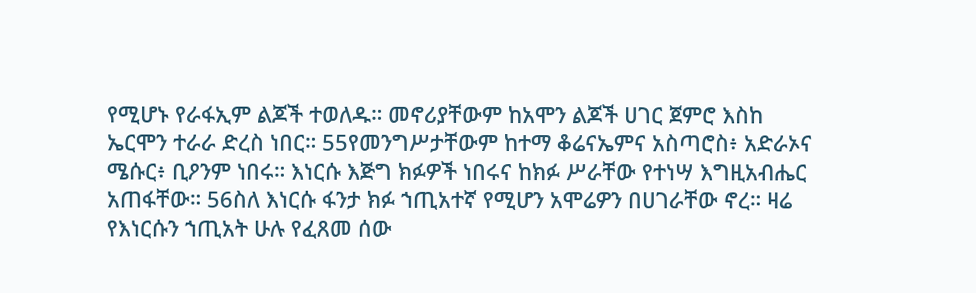የሚሆኑ የራፋኢም ልጆች ተወለዱ። መኖሪያቸውም ከአሞን ልጆች ሀገር ጀምሮ እስከ ኤርሞን ተራራ ድረስ ነበር። 55የመንግሥታቸውም ከተማ ቆሬናኤምና አስጣሮስ፥ አድራኦና ሜሱር፥ ቢዖንም ነበሩ። እነርሱ እጅግ ክፉዎች ነበሩና ከክፉ ሥራቸው የተነሣ እግዚአብሔር አጠፋቸው። 56ስለ እነርሱ ፋንታ ክፉ ኀጢአተኛ የሚሆን አሞሬዎን በሀገራቸው ኖረ። ዛሬ የእነርሱን ኀጢአት ሁሉ የፈጸመ ሰው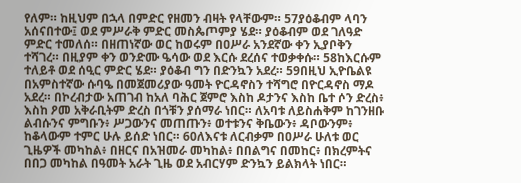የለም። ከዚህም በኋላ በምድር የዘመን ብዛት የላቸውም። 57ያዕቆብም ላባን አሰናበተው፤ ወደ ምሥራቅ ምድር መስጴጦምያ ሄደ። ያዕቆብም ወደ ገለዓድ ምድር ተመለሰ። በዘጠነኛው ወር ከወሩም በዐሥራ አንደኛው ቀን ኢያቦቅን ተሻገረ። በዚያም ቀን ወንድሙ ዔሳው ወደ እርሱ ደረሰና ተወቃቀሱ። 58ከእርሱም ተለይቶ ወደ ሰዒር ምድር ሄደ። ያዕቆብ ግን በድንኳን አደረ። 59በዚህ ኢዮቤልዩ በአምስተኛው ሱባዔ በመጀመሪያው ዓመት ዮርዳኖስን ተሻግሮ በዮርዳኖስ ማዶ አደረ። በኮረብታው አጠገብ ከአለ ባሕር ጀምሮ እስከ ዶታንና እስከ ቤተ ሶን ድረስ፥ እስከ ዖመ አቅራቢትም ድረስ በጎቹን ያሰማራ ነበር። ለአባቱ ለይስሐቅም ከገንዘቡ ልብሱንና ምግቡን፥ ሥጋውንና መጠጡን፥ ወተቱንና ቅቤውን፥ ዳቦውንም፥ ከቆላውም ተምር ሁሉ ይሰድ ነበር። 60ለእናቱ ለርብቃም በዐሥራ ሁለቱ ወር ጊዜዎች መካከል፥ በዘርና በአዝመራ መካከል፥ በበልግና በመከር፥ በክረምትና በበጋ መካከል በዓመት አራት ጊዜ ወደ አብርሃም ድንኳን ይልክላት ነበር።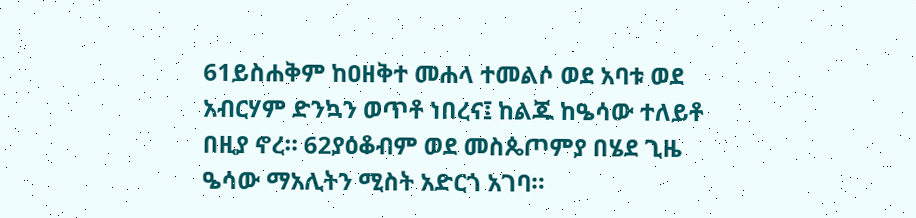61ይስሐቅም ከዐዘቅተ መሐላ ተመልሶ ወደ አባቱ ወደ አብርሃም ድንኳን ወጥቶ ነበረና፤ ከልጁ ከዔሳው ተለይቶ በዚያ ኖረ። 62ያዕቆብም ወደ መስጴጦምያ በሄደ ጊዜ ዔሳው ማአሊትን ሚስት አድርጎ አገባ።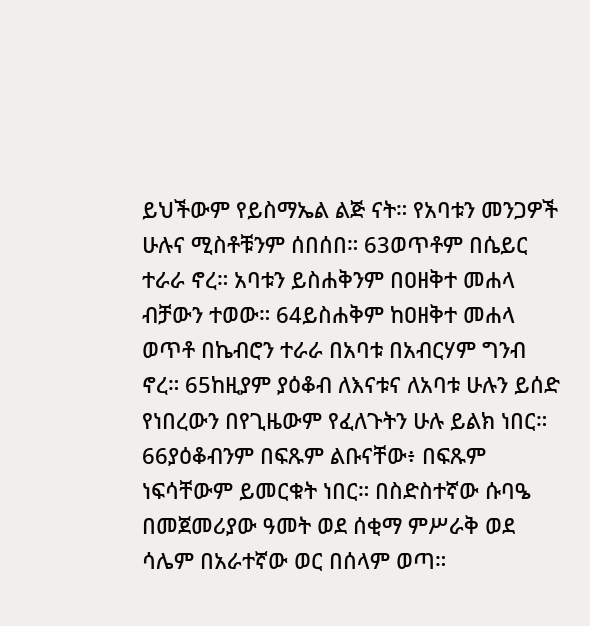ይህችውም የይስማኤል ልጅ ናት። የአባቱን መንጋዎች ሁሉና ሚስቶቹንም ሰበሰበ። 63ወጥቶም በሴይር ተራራ ኖረ። አባቱን ይስሐቅንም በዐዘቅተ መሐላ ብቻውን ተወው። 64ይስሐቅም ከዐዘቅተ መሐላ ወጥቶ በኬብሮን ተራራ በአባቱ በአብርሃም ግንብ ኖረ። 65ከዚያም ያዕቆብ ለእናቱና ለአባቱ ሁሉን ይሰድ የነበረውን በየጊዜውም የፈለጉትን ሁሉ ይልክ ነበር። 66ያዕቆብንም በፍጹም ልቡናቸው፥ በፍጹም ነፍሳቸውም ይመርቁት ነበር። በስድስተኛው ሱባዔ በመጀመሪያው ዓመት ወደ ሰቂማ ምሥራቅ ወደ ሳሌም በአራተኛው ወር በሰላም ወጣ።